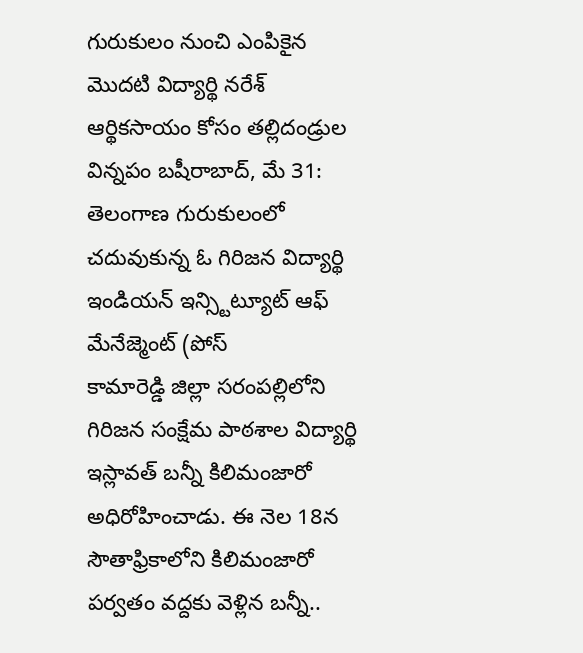గురుకులం నుంచి ఎంపికైన మొదటి విద్యార్థి నరేశ్ ఆర్థికసాయం కోసం తల్లిదండ్రుల విన్నపం బషీరాబాద్, మే 31: తెలంగాణ గురుకులంలో చదువుకున్న ఓ గిరిజన విద్యార్థి ఇండియన్ ఇన్స్టిట్యూట్ ఆఫ్ మేనేజ్మెంట్ (పోస్
కామారెడ్డి జిల్లా సరంపల్లిలోని గిరిజన సంక్షేమ పాఠశాల విద్యార్థి ఇస్లావత్ బన్నీ కిలిమంజారో అధిరోహించాడు. ఈ నెల 18న సౌతాఫ్రికాలోని కిలిమంజారో పర్వతం వద్దకు వెళ్లిన బన్నీ..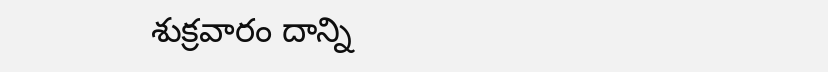శుక్రవారం దాన్ని